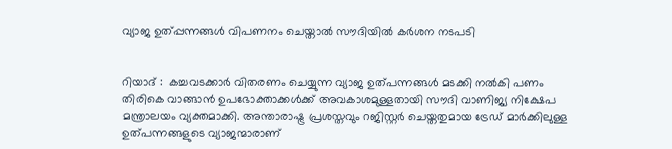വ്യാജ ഉത്പ്പന്നങ്ങള്‍ വിപണനം ചെയ്താല്‍ സൗദിയില്‍ കര്‍ശന നടപടി


റിയാദ് :  കച്ചവടക്കാര്‍ വിതരണം ചെയ്യുന്ന വ്യാജ ഉത്പന്നങ്ങള്‍ മടക്കി നല്‍കി പണം തിരികെ വാങ്ങാന്‍ ഉപഭോക്താക്കള്‍ക്ക് അവകാശമുള്ളതായി സൗദി വാണിജ്യ നിക്ഷേപ മന്ത്രാലയം വ്യക്തമാക്കി. അന്താരാഷ്ട്ര പ്രശസ്തവും റജിസ്റ്റര്‍ ചെയ്തതുമായ ട്രേഡ് മാര്‍ക്കിലുള്ള ഉത്പന്നങ്ങളുടെ വ്യാജന്മാരാണ്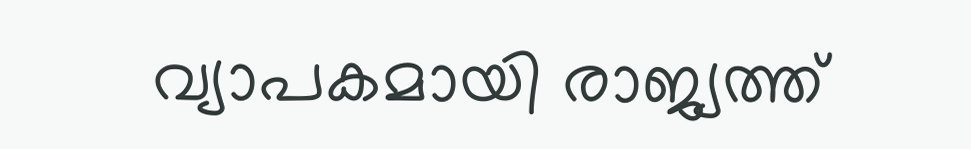വ്യാപകമായി രാജ്യത്ത്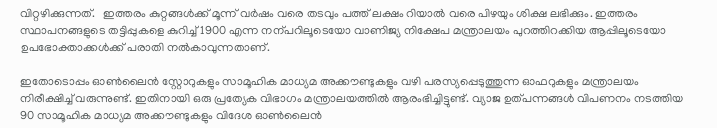വിറ്റഴിക്കുന്നത്.   ഇത്തരം കുറ്റങ്ങള്‍ക്ക് മൂന്ന് വര്‍ഷം വരെ തടവും പത്ത് ലക്ഷം റിയാല്‍ വരെ പിഴയും ശിക്ഷ ലഭിക്കും. ഇത്തരം സ്ഥാപനങ്ങളുടെ തട്ടിപ്പുകളെ കുറിച്ച് 1900 എന്ന നന്പറിലൂടെയോ വാണിജ്യ നിക്ഷേപ മന്ത്രാലയം പുറത്തിറക്കിയ ആപ്പിലൂടെയോ ഉപഭോക്താക്കള്‍ക്ക് പരാതി നല്‍കാവുന്നതാണ്.

ഇതോടൊപ്പം ഓണ്‍ലൈന്‍ സ്റ്റോറുകളും സാമൂഹിക മാധ്യമ അക്കൗണ്ടുകളും വഴി പരസ്യപ്പെടുത്തുന്ന ഓഫറുകളും മന്ത്രാലയം നിരീക്ഷിച്ച് വരുന്നുണ്ട്. ഇതിനായി ഒരു പ്രത്യേക വിഭാഗം മന്ത്രാലയത്തില്‍ ആരംഭിച്ചിട്ടുണ്ട്. വ്യാജ ഉത്പന്നങ്ങള്‍ വിപണനം നടത്തിയ 90 സാമൂഹിക മാധ്യമ അക്കൗണ്ടുകളും വിദേശ ഓണ്‍ലൈന്‍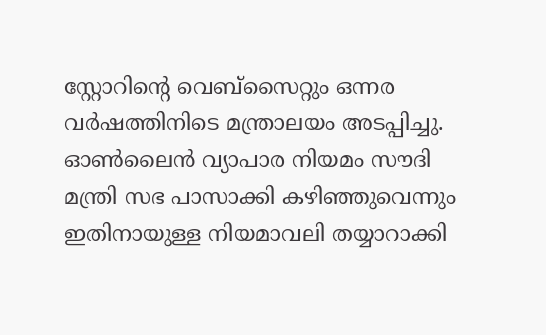സ്റ്റോറിന്റെ വെബ്സൈറ്റും ഒന്നര വര്‍ഷത്തിനിടെ മന്ത്രാലയം അടപ്പിച്ചു. ഓണ്‍ലൈന്‍ വ്യാപാര നിയമം സൗദി മന്ത്രി സഭ പാസാക്കി കഴിഞ്ഞുവെന്നും ഇതിനായുള്ള നിയമാവലി തയ്യാറാക്കി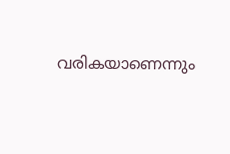വരികയാണെന്നും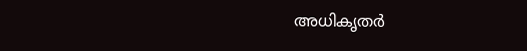അധികൃതര്‍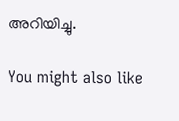അറിയിച്ചു.

You might also like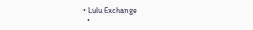• Lulu Exchange
  •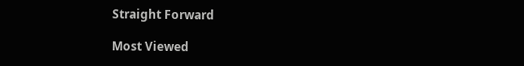Straight Forward

Most Viewed